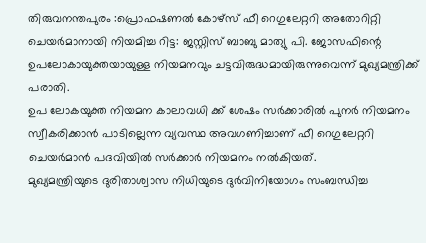തിരുവനന്തപുരം :പ്രൊഫഷണൽ കോഴ്സ് ഫീ റെഗുലേറ്ററി അതോറിറ്റി ചെയർമാനായി നിയമിച്ച റിട്ട: ജസ്റ്റിസ് ബാബു മാത്യു പി. ജോസഫിന്റെ ഉപലോകായുക്തയായുള്ള നിയമനവും ചട്ടവിരുദ്ധമായിരുന്നുവെന്ന് മുഖ്യമന്ത്രിക്ക് പരാതി.
ഉപ ലോകയുക്ത നിയമന കാലാവധി ക്ക് ശേഷം സർക്കാരിൽ പുനർ നിയമനം സ്വീകരിക്കാൻ പാടില്ലെന്ന വ്യവസ്ഥ അവഗണിച്ചാണ് ഫീ റെഗുലേറ്ററി ചെയർമാൻ പദവിയിൽ സർക്കാർ നിയമനം നൽകിയത്.
മുഖ്യമന്ത്രിയുടെ ദുരിതാശ്വാസ നിധിയുടെ ദുർവിനിയോഗം സംബന്ധിച്ച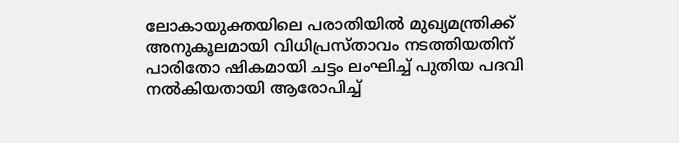ലോകായുക്തയിലെ പരാതിയിൽ മുഖ്യമന്ത്രിക്ക് അനുകൂലമായി വിധിപ്രസ്താവം നടത്തിയതിന്
പാരിതോ ഷികമായി ചട്ടം ലംഘിച്ച് പുതിയ പദവി നൽകിയതായി ആരോപിച്ച്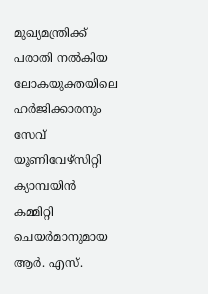മുഖ്യമന്ത്രിക്ക് പരാതി നൽകിയ ലോകയുക്തയിലെ ഹർജിക്കാരനും സേവ് യൂണിവേഴ്സിറ്റി ക്യാമ്പയിൻ കമ്മിറ്റി ചെയർമാനുമായ ആർ. എസ്.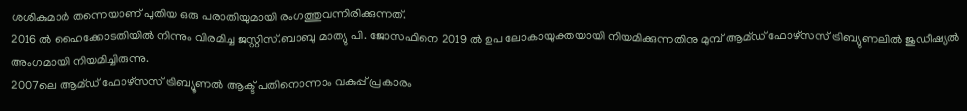ശശികുമാർ തന്നെയാണ് പുതിയ ഒരു പരാതിയുമായി രംഗത്തുവന്നിരിക്കുന്നത്.
2016 ൽ ഹൈക്കോടതിയിൽ നിന്നും വിരമിച്ച ജസ്റ്റിസ്.ബാബു മാത്യു പി. ജോസഫിനെ 2019 ൽ ഉപ ലോകായുക്തയായി നിയമിക്കുന്നതിനു മുമ്പ് ആമ്ഡ് ഫോഴ്സസ് ട്രിബ്യുണലിൽ ജുഡീഷ്യൽ അംഗമായി നിയമിച്ചിരുന്നു.
2007ലെ ആമ്ഡ് ഫോഴ്സസ് ട്രിബ്യൂണൽ ആക്ട് പതിനൊന്നാം വകുപ്പ് പ്രകാരം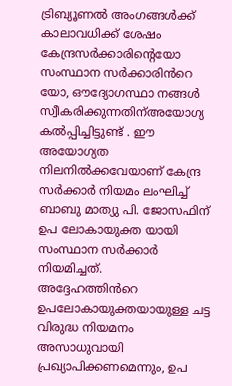ട്രിബ്യൂണൽ അംഗങ്ങൾക്ക് കാലാവധിക്ക് ശേഷം കേന്ദ്രസർക്കാരിന്റെയോ സംസ്ഥാന സർക്കാരിൻറെ യോ, ഔദ്യോഗസ്ഥാ നങ്ങൾ സ്വീകരിക്കുന്നതിന്അയോഗ്യ കൽപ്പിച്ചിട്ടുണ്ട് . ഈ അയോഗ്യത നിലനിൽക്കവേയാണ് കേന്ദ്ര സർക്കാർ നിയമം ലംഘിച്ച് ബാബു മാത്യു പി. ജോസഫിന് ഉപ ലോകായുക്ത യായി സംസ്ഥാന സർക്കാർ നിയമിച്ചത്.
അദ്ദേഹത്തിൻറെ ഉപലോകായുക്തയായുള്ള ചട്ട വിരുദ്ധ നിയമനം അസാധുവായി പ്രഖ്യാപിക്കണമെന്നും, ഉപ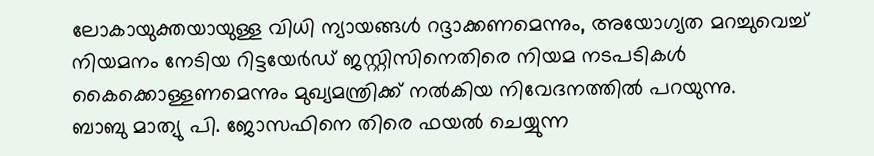ലോകായുക്തയായുള്ള വിധി ന്യായങ്ങൾ റദ്ദാക്കണമെന്നും, അയോഗ്യത മറച്ചുവെച്ച് നിയമനം നേടിയ റിട്ടയേർഡ് ജസ്റ്റിസിനെതിരെ നിയമ നടപടികൾ കൈക്കൊള്ളണമെന്നും മുഖ്യമന്ത്രിക്ക് നൽകിയ നിവേദനത്തിൽ പറയുന്നു.
ബാബു മാത്യു പി. ജോസഫിനെ തിരെ ഫയൽ ചെയ്യുന്ന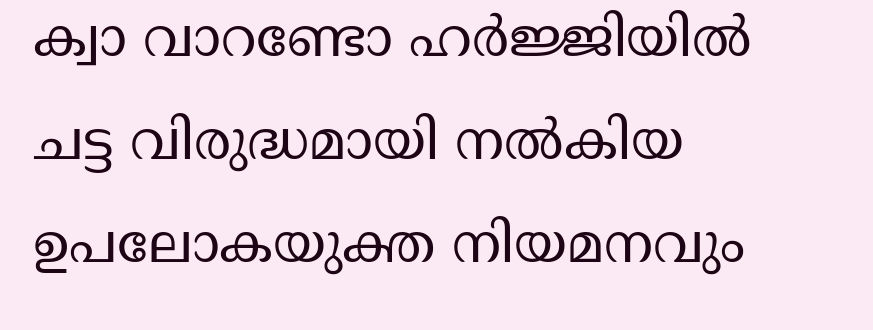ക്വാ വാറണ്ടോ ഹർജ്ജിയിൽ ചട്ട വിരുദ്ധമായി നൽകിയ ഉപലോകയുക്ത നിയമനവും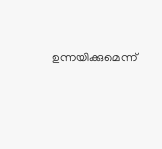ഉന്നയിക്കുമെന്ന്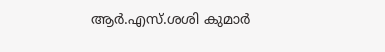ആർ.എസ്.ശശി കുമാർ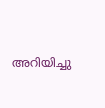അറിയിച്ചു